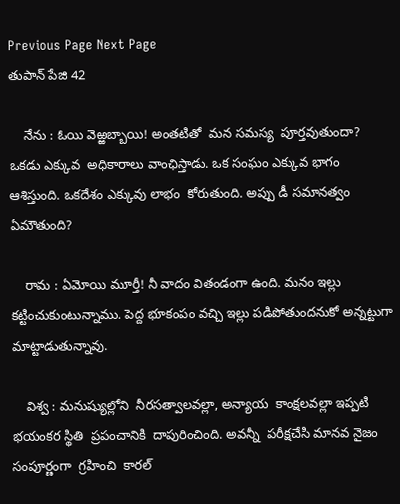Previous Page Next Page
తుపాన్ పేజి 42

    నేను : ఓయి వెఱ్ఱబ్బాయి! అంతటితో  మన సమస్య  పూర్తవుతుందా? ఒకడు ఎక్కువ  అధికారాలు వాంఛిస్తాడు. ఒక సంఘం ఎక్కువ భాగం ఆశిస్తుంది. ఒకదేశం ఎక్కువు లాభం  కోరుతుంది. అప్పు డీ సమానత్వం  ఏమౌతుంది?

    రామ : ఏమోయి మూర్తీ! నీ వాదం వితండంగా ఉంది. మనం ఇల్లు కట్టించుకుంటున్నాము. పెద్ద భూకంపం వచ్చి ఇల్లు పడిపోతుందనుకో అన్నట్టుగా మాట్టాడుతున్నావు.

    విశ్వ : మనుష్యుల్లోని  నీరసత్వాలవల్లా, అన్యాయ  కాంక్షలవల్లా ఇప్పటి భయంకర స్థితి  ప్రపంచానికి  దాపురించింది. అవన్నీ  పరీక్షచేసి మానవ నైజం  సంపూర్ణంగా  గ్రహించి  కారల్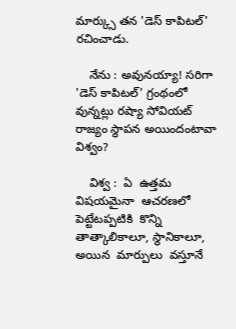మార్క్సు తన 'డెస్ కాపిటల్' రచించాడు.

    నేను : అవునయ్యా! సరిగా 'డెస్ కాపిటల్' గ్రంథంలో వున్నట్లు రష్యా సోవియట్ రాజ్యం స్థాపన అయిందంటావా విశ్వం?

    విశ్వ :  ఏ  ఉత్తమ  విషయమైనా  ఆచరణలో పెట్టేటప్పటికి  కొన్ని తాత్కాలికాలూ, స్థానికాలూ, అయిన  మార్పులు  వస్తూనే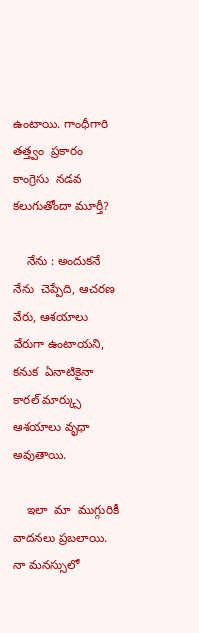ఉంటాయి. గాంధీగారి  తత్త్వం  ప్రకారం కాంగ్రెసు  నడవ కలుగుతోందా మూర్తీ?

    నేను : అందుకనే నేను  చెప్పేది, ఆచరణ వేరు, ఆశయాలు వేరుగా ఉంటాయని, కనుక  ఏనాటికైనా  కారల్ మార్క్సు ఆశయాలు వృధా అవుతాయి.

    ఇలా  మా  ముగ్గురికీ  వాదనలు ప్రబలాయి. నా మనస్సులో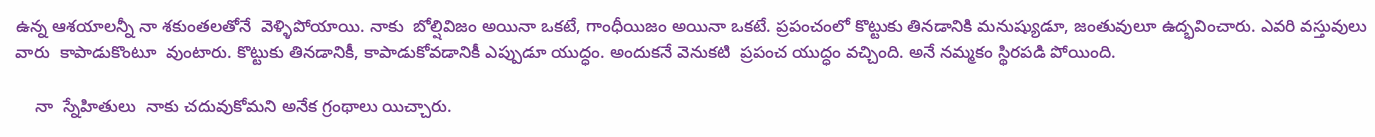ఉన్న ఆశయాలన్నీ నా శకుంతలతోనే  వెళ్ళిపోయాయి. నాకు  బోల్షివిజం అయినా ఒకటే, గాంధీయిజం అయినా ఒకటే. ప్రపంచంలో కొట్టుకు తినడానికి మనుష్యుడూ, జంతువులూ ఉద్భవించారు. ఎవరి వస్తువులు వారు  కాపాడుకొంటూ  వుంటారు. కొట్టుకు తినడానికీ, కాపాడుకోవడానికీ ఎప్పుడూ యుద్ధం. అందుకనే వెనుకటి  ప్రపంచ యుద్ధం వచ్చింది. అనే నమ్మకం స్థిరపడి పోయింది.

    నా  స్నేహితులు  నాకు చదువుకోమని అనేక గ్రంథాలు యిచ్చారు.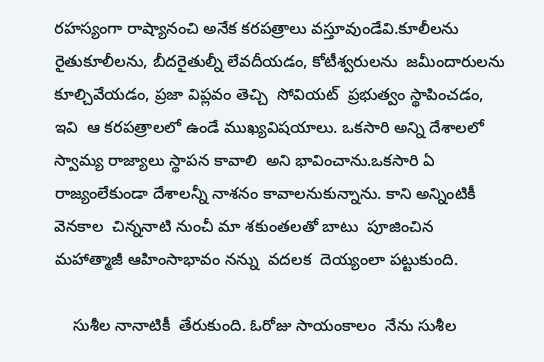రహస్యంగా రాష్యానంచి అనేక కరపత్రాలు వస్తూవుండేవి.కూలీలను రైతుకూలీలను, బీదరైతుల్నీ లేవదీయడం, కోటీశ్వరులను  జమీందారులను కూల్చివేయడం, ప్రజా విప్లవం తెచ్చి  సోవియట్  ప్రభుత్వం స్థాపించడం, ఇవి  ఆ కరపత్రాలలో ఉండే ముఖ్యవిషయాలు. ఒకసారి అన్ని దేశాలలో స్వామ్య రాజ్యాలు స్థాపన కావాలి  అని భావించాను.ఒకసారి ఏ రాజ్యంలేకుండా దేశాలన్నీ నాశనం కావాలనుకున్నాను. కాని అన్నింటికీ  వెనకాల  చిన్ననాటి నుంచీ మా శకుంతలతో బాటు  పూజించిన  మహాత్మాజీ ఆహింసాభావం నన్ను  వదలక  దెయ్యంలా పట్టుకుంది.

    సుశీల నానాటికీ  తేరుకుంది. ఓరోజు సాయంకాలం  నేను సుశీల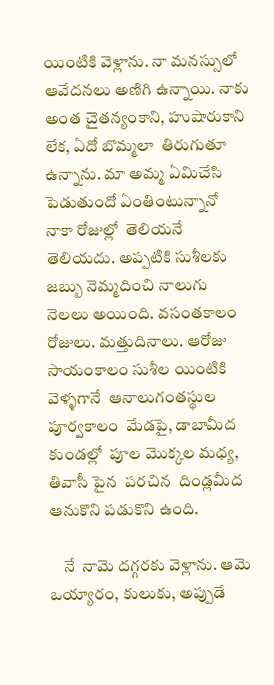యింటికి వెళ్లాను. నా మనస్సులో ఆవేదనలు అణిగి ఉన్నాయి. నాకు అంత చైతన్యంకాని, హుషారుకాని లేక, ఏదో బొమ్మలా  తిరుగుతూ ఉన్నాను. మా అమ్మ ఏమిచేసి పెడుతుందో ఏంతింటున్నానో   నాకా రోజుల్లో  తెలియనే తెలియదు. అప్పటికి సుశీలకు  జబ్బు నెమ్మదించి నాలుగు నెలలు అయింది. వసంతకాలం  రోజులు. మత్తుదినాలు. ఆరోజు సాయంకాలం సుశీల యింటికి వెళ్ళగానే  ఆనాలుగంతస్థుల పూర్వకాలం  మేడపై, డాబామీద కుండల్లో  పూల మొక్కల మధ్య, తివాసీ పైన  పరచిన  దిండ్లమీద ఆనుకొని పడుకొని ఉంది.

    నే  నామె దగ్గరకు వెళ్లాను. ఆమె  ఒయ్యారం, కులుకు, అప్పుడే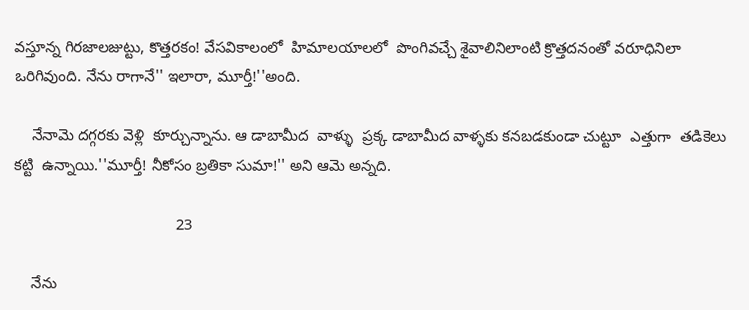వస్తూన్న గిరజాలజుట్టు, కొత్తరకం! వేసవికాలంలో  హిమాలయాలలో  పొంగివచ్చే శైవాలినిలాంటి క్రొత్తదనంతో వరూధినిలా ఒరిగివుంది. నేను రాగానే'' ఇలారా, మూర్తీ!''అంది.

    నేనామె దగ్గరకు వెళ్లి  కూర్చున్నాను. ఆ డాబామీద  వాళ్ళు  ప్రక్క డాబామీద వాళ్ళకు కనబడకుండా చుట్టూ  ఎత్తుగా  తడికెలు  కట్టి  ఉన్నాయి.''మూర్తీ! నీకోసం బ్రతికా సుమా!'' అని ఆమె అన్నది.

                                      23

    నేను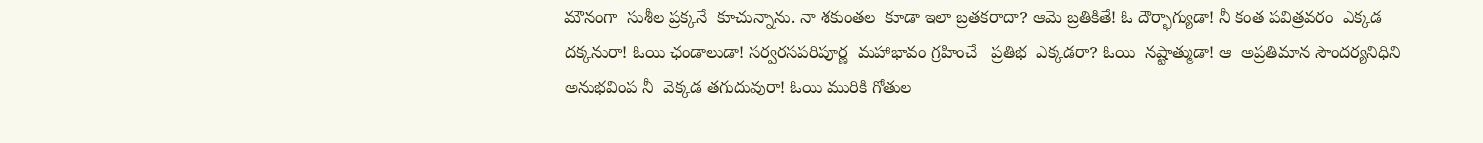మౌనంగా  సుశీల ప్రక్కనే  కూచున్నాను. నా శకుంతల  కూడా ఇలా బ్రతకరాదా? ఆమె బ్రతికితే! ఓ దౌర్భాగ్యుడా! నీ కంత పవిత్రవరం  ఎక్కడ దక్కనురా! ఓయి ఛండాలుడా! సర్వరసపరిపూర్ణ  మహాభావం గ్రహించే   ప్రతిభ  ఎక్కడరా? ఓయి  నష్టాత్ముడా! ఆ  అప్రతిమాన సౌందర్యనిధిని అనుభవింప నీ  వెక్కడ తగుదువురా! ఓయి మురికి గోతుల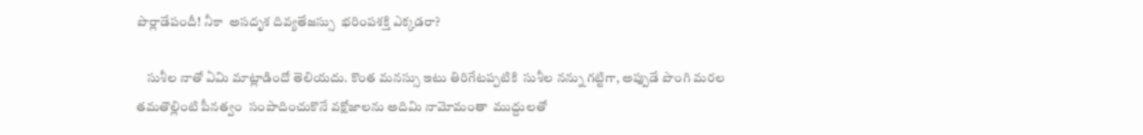పొర్లాడేపందీ! నీకా  అసదృశ దివ్యతేజస్సు  భరింపశక్తి ఎక్కడరా?

    సుశీల నాతో ఏమి మాట్లాడిందో తెలియదు. కొంత మనస్సు ఇటు తిరిగేటప్పటికి  సుశీల నన్ను గట్టిగా, అప్పుడే పొంగి మరల తమతొల్లింటి పీనత్వం  సంపాదించుకొనే వక్షోజాలను అదిమి నామోమంతా  ముద్దులతో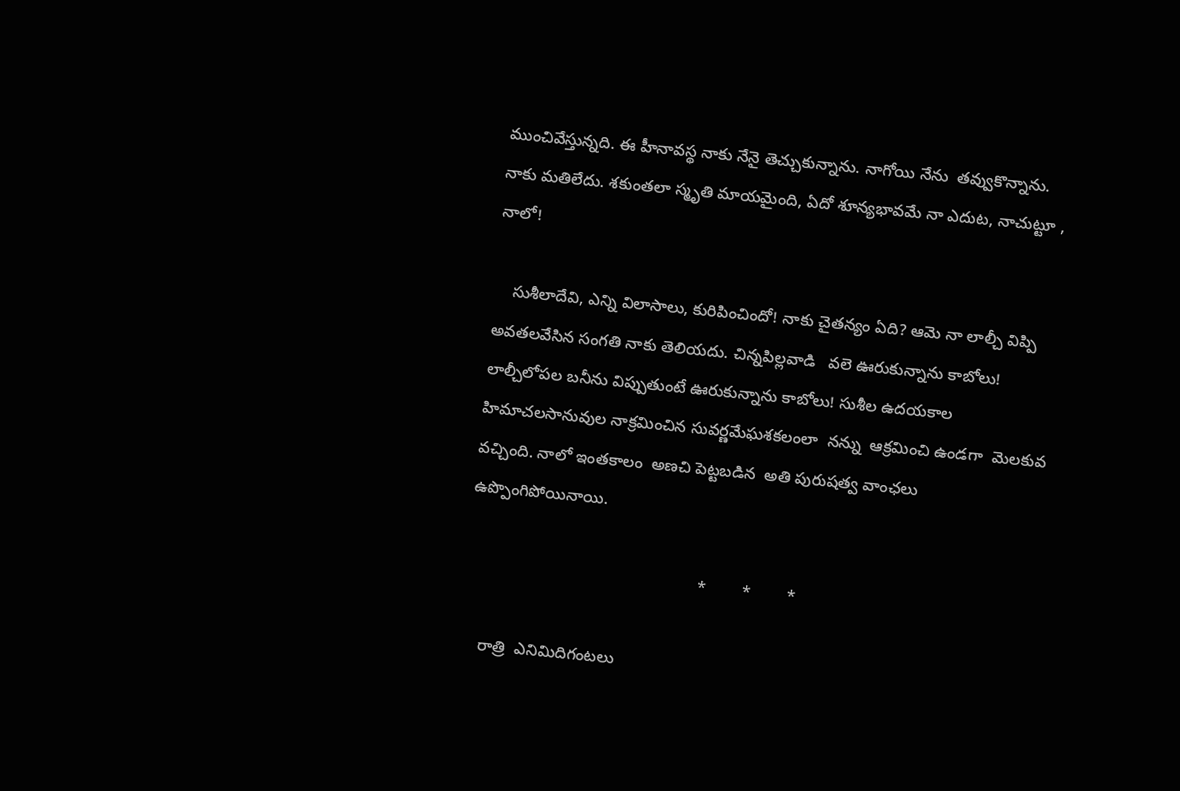ముంచివేస్తున్నది. ఈ హీనావస్థ నాకు నేనై తెచ్చుకున్నాను. నాగోయి నేను  తవ్వుకొన్నాను. నాకు మతిలేదు. శకుంతలా స్మృతి మాయమైంది, ఏదో శూన్యభావమే నా ఎదుట, నాచుట్టూ , నాలో!

    సుశీలాదేవి, ఎన్ని విలాసాలు, కురిపించిందో! నాకు చైతన్యం ఏది? ఆమె నా లాల్చీ విప్పి అవతలవేసిన సంగతి నాకు తెలియదు. చిన్నపిల్లవాడి   వలె ఊరుకున్నాను కాబోలు! లాల్చీలోపల బనీను విప్పుతుంటే ఊరుకున్నాను కాబోలు! సుశీల ఉదయకాల  హిమాచలసానువుల నాక్రమించిన సువర్ణమేఘశకలంలా  నన్ను  ఆక్రమించి ఉండగా  మెలకువ వచ్చింది. నాలో ఇంతకాలం  అణచి పెట్టబడిన  అతి పురుషత్వ వాంఛలు ఉప్పొంగిపోయినాయి.

                                                   *        *        *

    రాత్రి  ఎనిమిదిగంటలు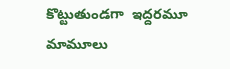కొట్టుతుండగా  ఇద్దరమూ  మామూలు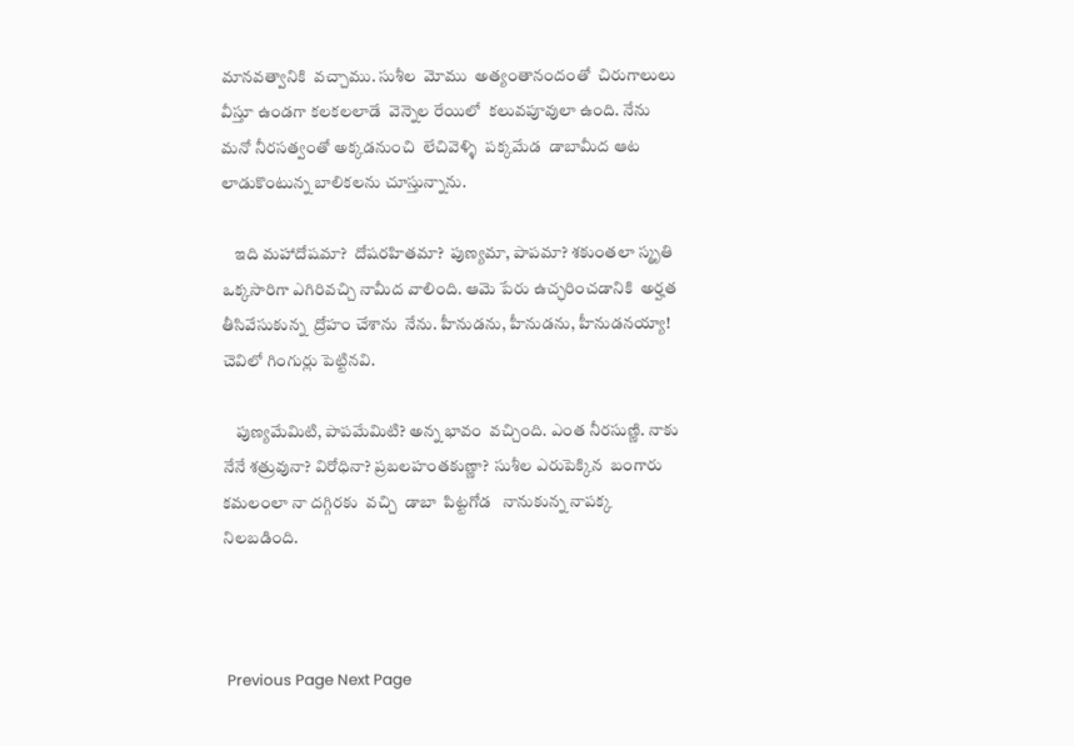మానవత్వానికి  వచ్చాము. సుశీల  మోము  అత్యంతానందంతో  చిరుగాలులు  వీస్తూ ఉండగా కలకలలాడే  వెన్నెల రేయిలో  కలువపూవులా ఉంది. నేను మనో నీరసత్వంతో అక్కడనుంచి  లేచివెళ్ళి  పక్కమేడ  డాబామీద ఆట లాడుకొంటున్న బాలికలను చూస్తున్నాను.

    ఇది మహాదోషమా?  దోషరహితమా?  పుణ్యమా, పాపమా? శకుంతలా స్మృతి ఒక్కసారిగా ఎగిరివచ్చి నామీద వాలింది. ఆమె పేరు ఉచ్ఛరించడానికి  అర్హత  తీసివేసుకున్న  ద్రోహం చేశాను  నేను. హీనుడను, హీనుడను, హీనుడనయ్యా!  చెవిలో గింగుర్లు పెట్టినవి.

    పుణ్యమేమిటి, పాపమేమిటి? అన్న భావం  వచ్చింది. ఎంత నీరసుణ్ణి. నాకు నేనే శత్రువునా? విరోధినా? ప్రబలహంతకుణ్ణా?  సుశీల ఎరుపెక్కిన  బంగారు కమలంలా నా దగ్గిరకు  వచ్చి  డాబా  పిట్టగోడ   నానుకున్న నాపక్క  నిలబడింది.



 Previous Page Next Page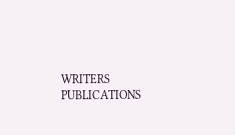WRITERS
PUBLICATIONS